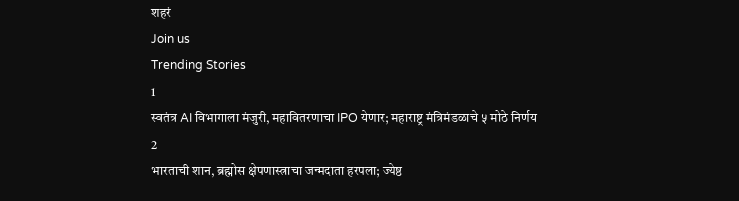शहरं
Join us
Trending Stories
1
स्वतंत्र AI विभागाला मंजुरी, महावितरणाचा IPO येणार; महाराष्ट्र मंत्रिमंडळाचे ५ मोठे निर्णय
2
भारताची शान, ब्रह्मोस क्षेपणास्त्राचा जन्मदाता हरपला; ज्येष्ठ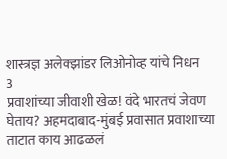शास्त्रज्ञ अलेक्झांडर लिओनोव्ह यांचे निधन
3
प्रवाशांच्या जीवाशी खेळ! वंदे भारतचं जेवण घेताय? अहमदाबाद-मुंबई प्रवासात प्रवाशाच्या ताटात काय आढळलं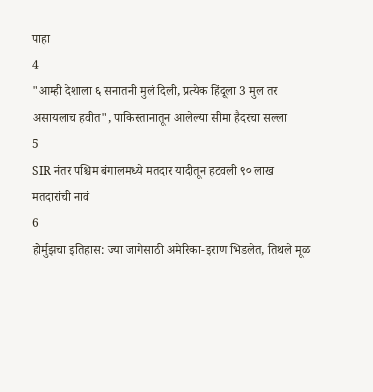पाहा
4
"आम्ही देशाला ६ सनातनी मुलं दिली, प्रत्येक हिंदूला 3 मुल तर असायलाच हवीत", पाकिस्तानातून आलेल्या सीमा हैदरचा सल्ला
5
SIR नंतर पश्चिम बंगालमध्ये मतदार यादीतून हटवली ९० लाख मतदारांची नावं
6
होर्मुझचा इतिहास: ज्या जागेसाठी अमेरिका-इराण भिडलेत, तिथले मूळ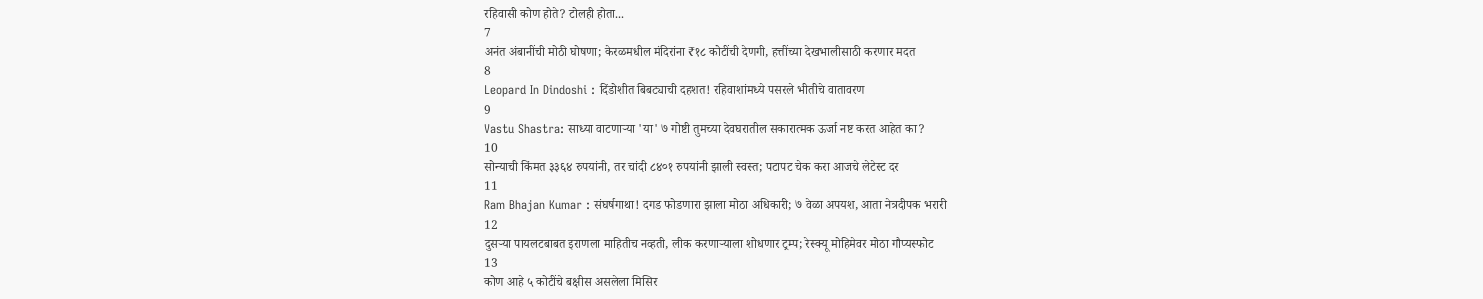रहिवासी कोण होते? टोलही होता...
7
अनंत अंबानींची मोठी घोषणा; केरळमधील मंदिरांना ₹१८ कोटींची देणगी, हत्तींच्या देखभालीसाठी करणार मदत
8
Leopard In Dindoshi : दिंडोशीत बिबट्याची दहशत! रहिवाशांमध्ये पसरले भीतीचे वातावरण
9
Vastu Shastra: साध्या वाटणाऱ्या 'या' ७ गोष्टी तुमच्या देवघरातील सकारात्मक ऊर्जा नष्ट करत आहेत का?
10
सोन्याची किंमत ३३६४ रुपयांनी, तर चांदी ८४०१ रुपयांनी झाली स्वस्त; पटापट चेक करा आजचे लेटेस्ट दर
11
Ram Bhajan Kumar : संघर्षगाथा! दगड फोडणारा झाला मोठा अधिकारी; ७ वेळा अपयश, आता नेत्रदीपक भरारी
12
दुसऱ्या पायलटबाबत इराणला माहितीच नव्हती, लीक करणाऱ्याला शोधणार ट्रम्प; रेस्क्यू मोहिमेवर मोठा गौप्यस्फोट
13
कोण आहे ५ कोटींचे बक्षीस असलेला मिसिर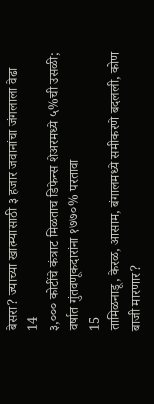बेसरा? ज्याच्या खात्म्यासाठी ३ हजार जवानांचा जंगलाला वेढा
14
३,००० कोटींचे कंत्राट मिळताच डिफेन्स शेअरमध्ये ५%ची उसळी; वर्षात गुंतवणूकदारांना १७७०% परतावा
15
तामिळनाडू, केरळ, आसाम, बंगालमध्ये समीकरणे बदलली, कोण बाजी मारणार?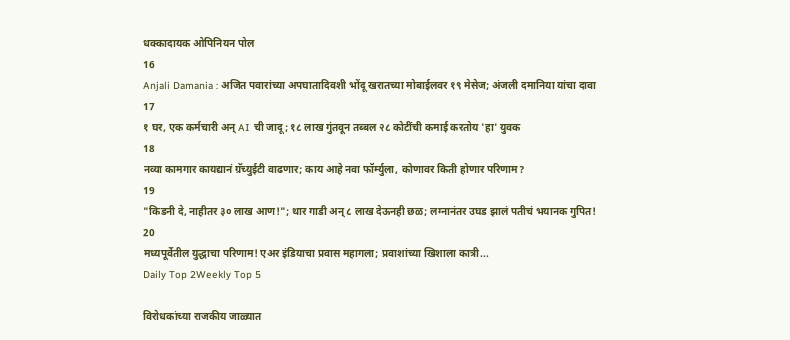धक्कादायक ओपिनियन पोल
16
Anjali Damania : अजित पवारांच्या अपघातादिवशी भोंदू खरातच्या मोबाईलवर १९ मेसेज; अंजली दमानिया यांचा दावा
17
१ घर, एक कर्मचारी अन् AI ची जादू; १८ लाख गुंतवून तब्बल २८ कोटींची कमाई करतोय 'हा' युवक
18
नव्या कामगार कायद्यानं ग्रॅच्युईटी वाढणार; काय आहे नवा फॉर्म्युला, कोणावर किती होणार परिणाम?
19
"किडनी दे, नाहीतर ३० लाख आण!"; थार गाडी अन् ८ लाख देऊनही छळ; लग्नानंतर उघड झालं पतीचं भयानक गुपित!
20
मध्यपूर्वेतील युद्धाचा परिणाम! एअर इंडियाचा प्रवास महागला; प्रवाशांच्या खिशाला कात्री...
Daily Top 2Weekly Top 5

विरोधकांच्या राजकीय जाळ्यात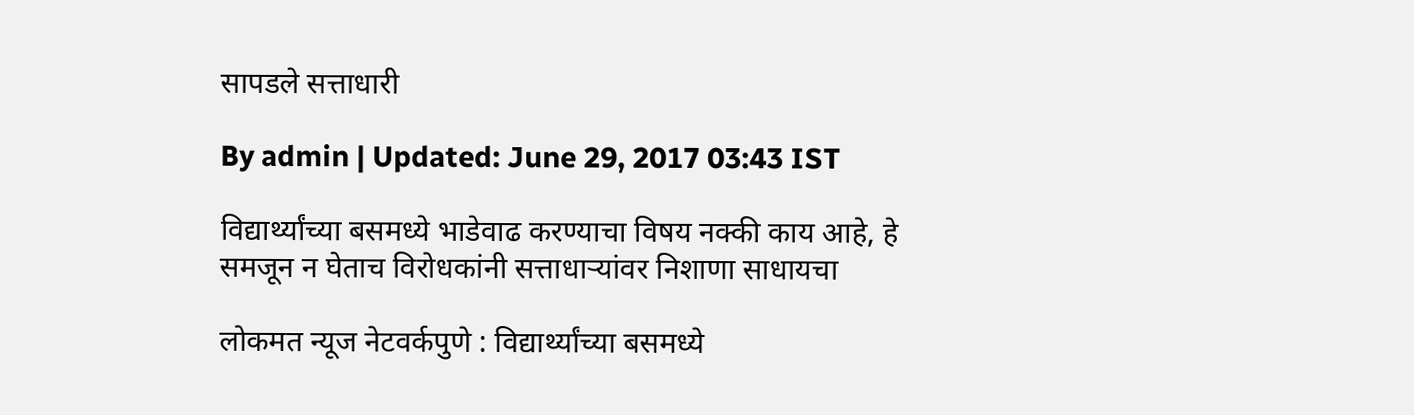सापडले सत्ताधारी

By admin | Updated: June 29, 2017 03:43 IST

विद्यार्थ्यांच्या बसमध्ये भाडेवाढ करण्याचा विषय नक्की काय आहे, हे समजून न घेताच विरोधकांनी सत्ताधाऱ्यांवर निशाणा साधायचा

लोकमत न्यूज नेटवर्कपुणे : विद्यार्थ्यांच्या बसमध्ये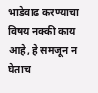भाडेवाढ करण्याचा विषय नक्की काय आहे, हे समजून न घेताच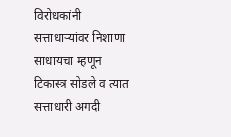विरोधकांनी सत्ताधाऱ्यांवर निशाणा साधायचा म्हणून टिकास्त्र सोडले व त्यात सत्ताधारी अगदी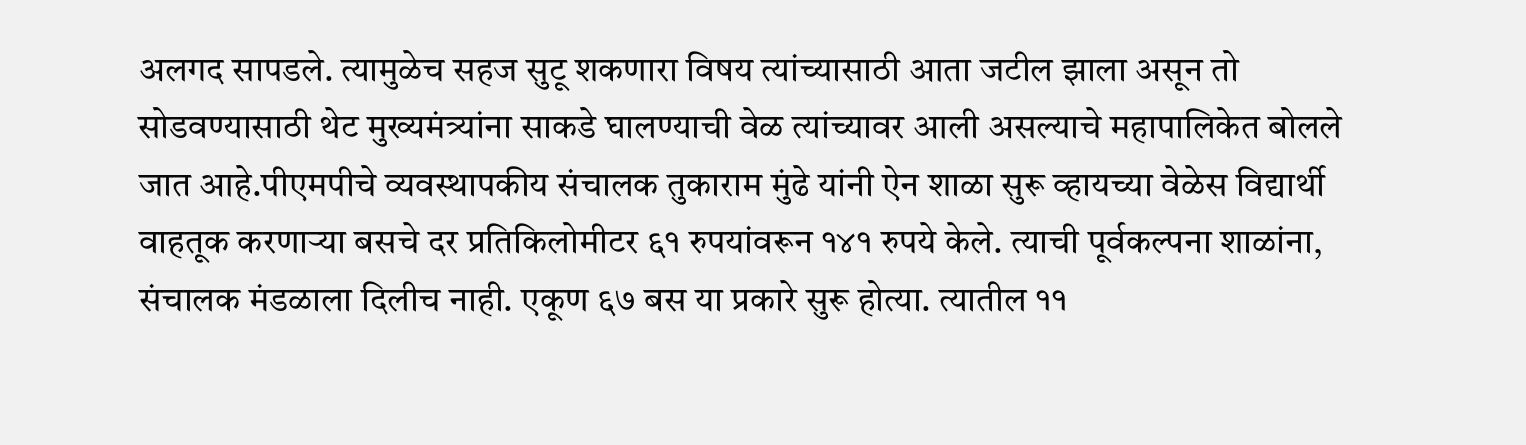अलगद सापडले. त्यामुळेच सहज सुटू शकणारा विषय त्यांच्यासाठी आता जटील झाला असून तो सोडवण्यासाठी थेट मुख्यमंत्र्यांना साकडे घालण्याची वेळ त्यांच्यावर आली असल्याचे महापालिकेत बोलले जात आहे.पीएमपीचे व्यवस्थापकीय संचालक तुकाराम मुंढे यांनी ऐन शाळा सुरू व्हायच्या वेळेस विद्यार्थी वाहतूक करणाऱ्या बसचे दर प्रतिकिलोमीटर ६१ रुपयांवरून १४१ रुपये केले. त्याची पूर्वकल्पना शाळांना, संचालक मंडळाला दिलीच नाही. एकूण ६७ बस या प्रकारे सुरू होत्या. त्यातील ११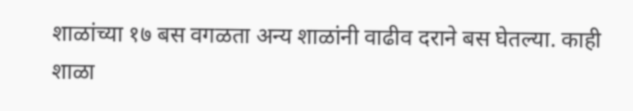शाळांच्या १७ बस वगळता अन्य शाळांनी वाढीव दराने बस घेतल्या. काही शाळा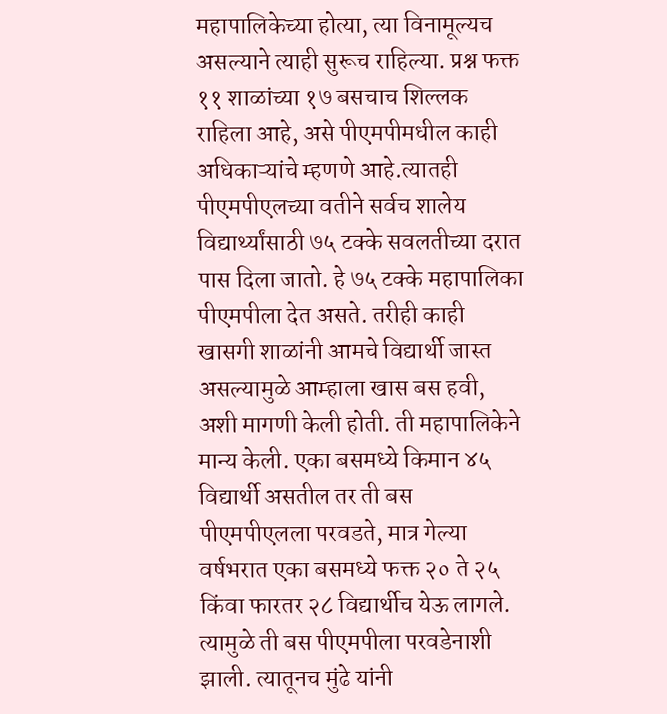महापालिकेच्या होत्या, त्या विनामूल्यच असल्याने त्याही सुरूच राहिल्या. प्रश्न फक्त ११ शाळांच्या १७ बसचाच शिल्लक राहिला आहे, असे पीएमपीमधील काही अधिकाऱ्यांचे म्हणणे आहे.त्यातही पीएमपीएलच्या वतीने सर्वच शालेय विद्यार्थ्यांसाठी ७५ टक्के सवलतीच्या दरात पास दिला जातो. हे ७५ टक्के महापालिका पीएमपीला देत असते. तरीही काही खासगी शाळांनी आमचे विद्यार्थी जास्त असल्यामुळे आम्हाला खास बस हवी, अशी मागणी केली होती. ती महापालिकेने मान्य केली. एका बसमध्ये किमान ४५ विद्यार्थी असतील तर ती बस पीएमपीएलला परवडते, मात्र गेल्या वर्षभरात एका बसमध्ये फक्त २० ते २५ किंवा फारतर २८ विद्यार्थीच येऊ लागले. त्यामुळे ती बस पीएमपीला परवडेनाशी झाली. त्यातूनच मुंढे यांनी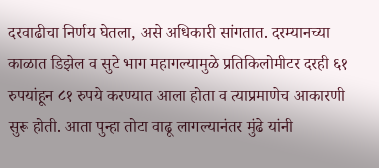दरवाढीचा निर्णय घेतला, असे अधिकारी सांगतात. दरम्यानच्या काळात डिझेल व सुटे भाग महागल्यामुळे प्रतिकिलोमीटर दरही ६१ रुपयांहून ८१ रुपये करण्यात आला होता व त्याप्रमाणेच आकारणी सुरू होती. आता पुन्हा तोटा वाढू लागल्यानंतर मुंढे यांनी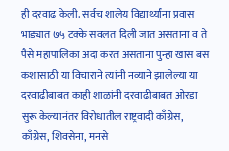ही दरवाढ केली. सर्वच शालेय विद्यार्थ्यांना प्रवास भाड्यात ७५ टक्के सवलत दिली जात असताना व ते पैसे महापालिका अदा करत असताना पुन्हा खास बस कशासाठी या विचाराने त्यांनी नव्याने झालेल्या या दरवाढीबाबत काही शाळांनी दरवाढीबाबत ओरडा सुरू केल्यानंतर विरोधातील राष्ट्रवादी काँग्रेस, काँग्रेस, शिवसेना, मनसे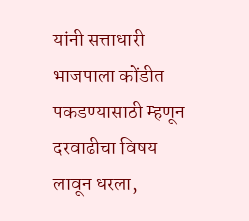यांनी सत्ताधारी भाजपाला कोंडीत पकडण्यासाठी म्हणून दरवाढीचा विषय लावून धरला,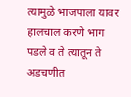त्यामुळे भाजपाला यावर हालचाल करणे भाग पडले व ते त्यातून ते अडचणीत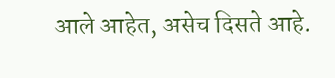आले आहेत, असेच दिसते आहे.